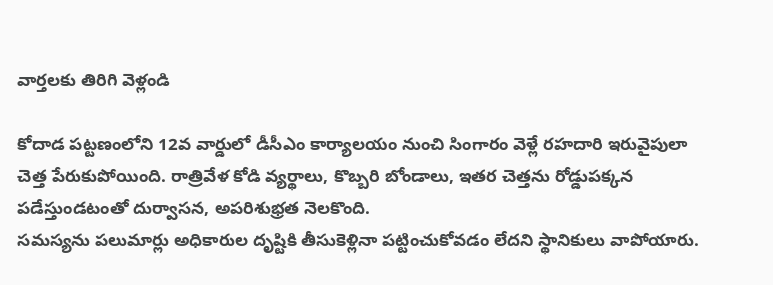వార్తలకు తిరిగి వెళ్లండి

కోదాడ పట్టణంలోని 12వ వార్డులో డీసీఎం కార్యాలయం నుంచి సింగారం వెళ్లే రహదారి ఇరువైపులా చెత్త పేరుకుపోయింది. రాత్రివేళ కోడి వ్యర్థాలు, కొబ్బరి బోండాలు, ఇతర చెత్తను రోడ్డుపక్కన పడేస్తుండటంతో దుర్వాసన, అపరిశుభ్రత నెలకొంది.
సమస్యను పలుమార్లు అధికారుల దృష్టికి తీసుకెళ్లినా పట్టించుకోవడం లేదని స్థానికులు వాపోయారు.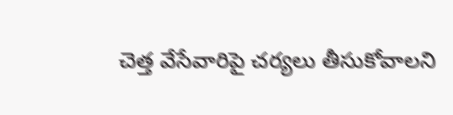చెత్త వేసేవారిపై చర్యలు తీసుకోవాలని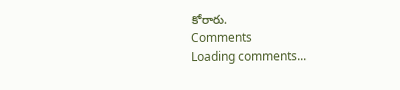కోరారు.
Comments
Loading comments...